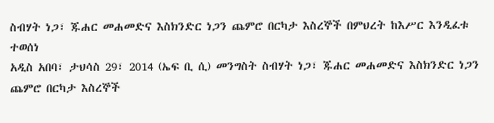ስብሃት ነጋ፣ ጁሐር መሐመድና እስክንድር ነጋን ጨምሮ በርካታ እስረኞች በምህረት ከእሥር እንዲፈቱ ተወሰነ
አዲስ አበባ፣ ታህሳስ 29፣ 2014 (ኤፍ ቢ ሲ) መንግስት ስብሃት ነጋ፣ ጁሐር መሐመድና እስክንድር ነጋን ጨምሮ በርካታ እስረኞች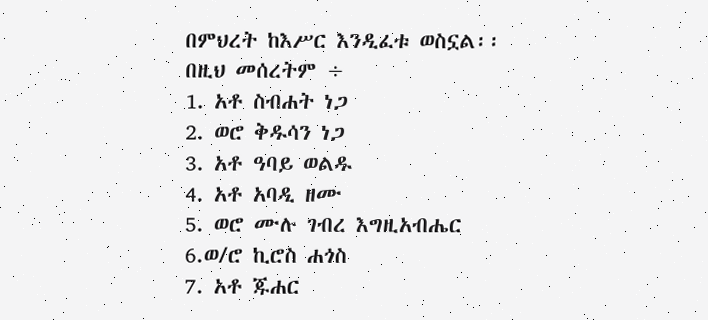በምህረት ከእሥር እንዲፈቱ ወስኗል፡፡
በዚህ መሰረትም ÷
1. አቶ ስብሐት ነጋ
2. ወሮ ቅዱሳን ነጋ
3. አቶ ዓባይ ወልዱ
4. አቶ አባዲ ዘሙ
5. ወሮ ሙሉ ገብረ እግዚአብሔር
6.ወ/ሮ ኪሮስ ሐጎስ
7. አቶ ጁሐር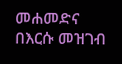መሐመድና በእርሱ መዝገብ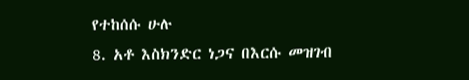የተከሰሱ ሁሉ
8. አቶ እስክንድር ነጋና በእርሱ መዝገብ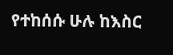የተከሰሱ ሁሉ ከእስር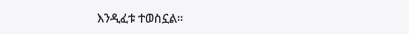እንዲፈቱ ተወስኗል፡፡